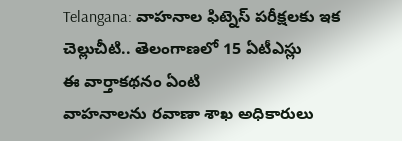Telangana: వాహనాల ఫిట్నెస్ పరీక్షలకు ఇక చెల్లుచీటి.. తెలంగాణలో 15 ఏటీఎస్లు
ఈ వార్తాకథనం ఏంటి
వాహనాలను రవాణా శాఖ అధికారులు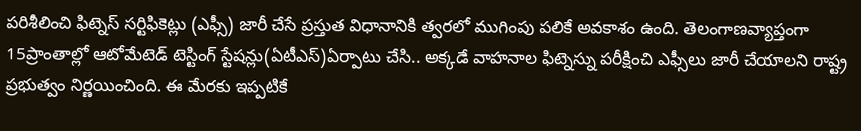పరిశీలించి ఫిట్నెస్ సర్టిఫికెట్లు (ఎఫ్సీ) జారీ చేసే ప్రస్తుత విధానానికి త్వరలో ముగింపు పలికే అవకాశం ఉంది. తెలంగాణవ్యాప్తంగా 15ప్రాంతాల్లో ఆటోమేటెడ్ టెస్టింగ్ స్టేషన్లు(ఏటీఎస్)ఏర్పాటు చేసి.. అక్కడే వాహనాల ఫిట్నెస్ను పరీక్షించి ఎఫ్సీలు జారీ చేయాలని రాష్ట్ర ప్రభుత్వం నిర్ణయించింది. ఈ మేరకు ఇప్పటికే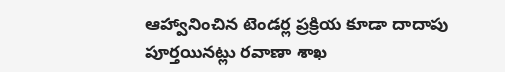ఆహ్వానించిన టెండర్ల ప్రక్రియ కూడా దాదాపు పూర్తయినట్లు రవాణా శాఖ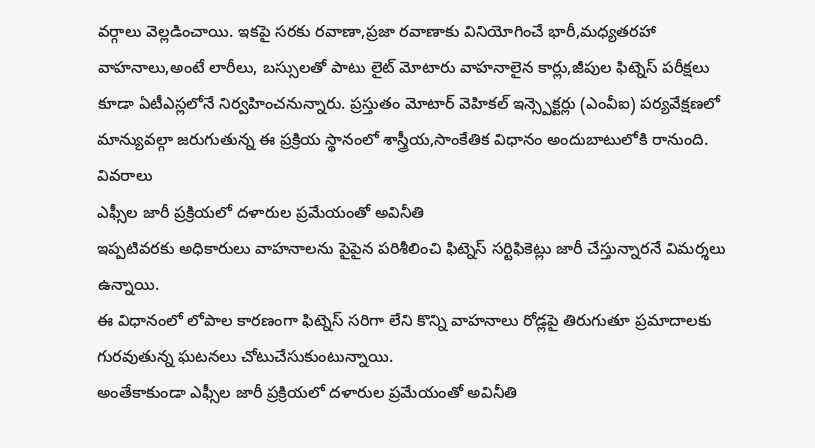వర్గాలు వెల్లడించాయి. ఇకపై సరకు రవాణా,ప్రజా రవాణాకు వినియోగించే భారీ,మధ్యతరహా వాహనాలు,అంటే లారీలు, బస్సులతో పాటు లైట్ మోటారు వాహనాలైన కార్లు,జీపుల ఫిట్నెస్ పరీక్షలు కూడా ఏటీఎస్లలోనే నిర్వహించనున్నారు. ప్రస్తుతం మోటార్ వెహికల్ ఇన్స్పెక్టర్లు (ఎంవీఐ) పర్యవేక్షణలో మాన్యువల్గా జరుగుతున్న ఈ ప్రక్రియ స్థానంలో శాస్త్రీయ,సాంకేతిక విధానం అందుబాటులోకి రానుంది.
వివరాలు
ఎఫ్సీల జారీ ప్రక్రియలో దళారుల ప్రమేయంతో అవినీతి
ఇప్పటివరకు అధికారులు వాహనాలను పైపైన పరిశీలించి ఫిట్నెస్ సర్టిఫికెట్లు జారీ చేస్తున్నారనే విమర్శలు ఉన్నాయి.
ఈ విధానంలో లోపాల కారణంగా ఫిట్నెస్ సరిగా లేని కొన్ని వాహనాలు రోడ్లపై తిరుగుతూ ప్రమాదాలకు గురవుతున్న ఘటనలు చోటుచేసుకుంటున్నాయి.
అంతేకాకుండా ఎఫ్సీల జారీ ప్రక్రియలో దళారుల ప్రమేయంతో అవినీతి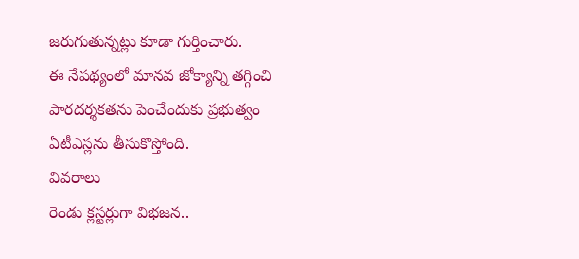జరుగుతున్నట్లు కూడా గుర్తించారు.
ఈ నేపథ్యంలో మానవ జోక్యాన్ని తగ్గించి పారదర్శకతను పెంచేందుకు ప్రభుత్వం ఏటీఎస్లను తీసుకొస్తోంది.
వివరాలు
రెండు క్లస్టర్లుగా విభజన..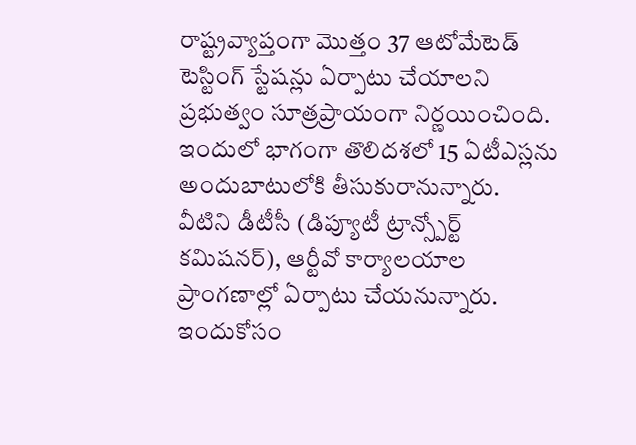రాష్ట్రవ్యాప్తంగా మొత్తం 37 ఆటోమేటెడ్ టెస్టింగ్ స్టేషన్లు ఏర్పాటు చేయాలని ప్రభుత్వం సూత్రప్రాయంగా నిర్ణయించింది.
ఇందులో భాగంగా తొలిదశలో 15 ఏటీఎస్లను అందుబాటులోకి తీసుకురానున్నారు.
వీటిని డీటీసీ (డిప్యూటీ ట్రాన్స్పోర్ట్ కమిషనర్), ఆర్టీవో కార్యాలయాల ప్రాంగణాల్లో ఏర్పాటు చేయనున్నారు. ఇందుకోసం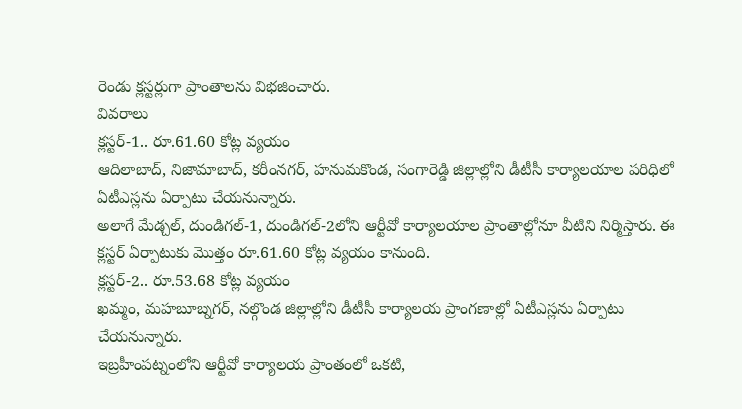రెండు క్లస్టర్లుగా ప్రాంతాలను విభజించారు.
వివరాలు
క్లస్టర్-1.. రూ.61.60 కోట్ల వ్యయం
ఆదిలాబాద్, నిజామాబాద్, కరీంనగర్, హనుమకొండ, సంగారెడ్డి జిల్లాల్లోని డీటీసీ కార్యాలయాల పరిధిలో ఏటీఎస్లను ఏర్పాటు చేయనున్నారు.
అలాగే మేడ్చల్, దుండిగల్-1, దుండిగల్-2లోని ఆర్టీవో కార్యాలయాల ప్రాంతాల్లోనూ వీటిని నిర్మిస్తారు. ఈ క్లస్టర్ ఏర్పాటుకు మొత్తం రూ.61.60 కోట్ల వ్యయం కానుంది.
క్లస్టర్-2.. రూ.53.68 కోట్ల వ్యయం
ఖమ్మం, మహబూబ్నగర్, నల్గొండ జిల్లాల్లోని డీటీసీ కార్యాలయ ప్రాంగణాల్లో ఏటీఎస్లను ఏర్పాటు చేయనున్నారు.
ఇబ్రహీంపట్నంలోని ఆర్టీవో కార్యాలయ ప్రాంతంలో ఒకటి,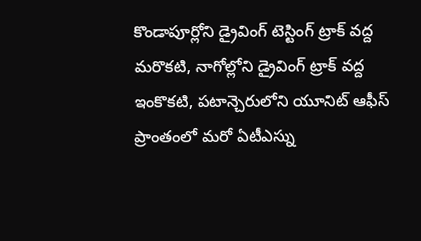కొండాపూర్లోని డ్రైవింగ్ టెస్టింగ్ ట్రాక్ వద్ద మరొకటి, నాగోల్లోని డ్రైవింగ్ ట్రాక్ వద్ద ఇంకొకటి, పటాన్చెరులోని యూనిట్ ఆఫీస్ ప్రాంతంలో మరో ఏటీఎస్ను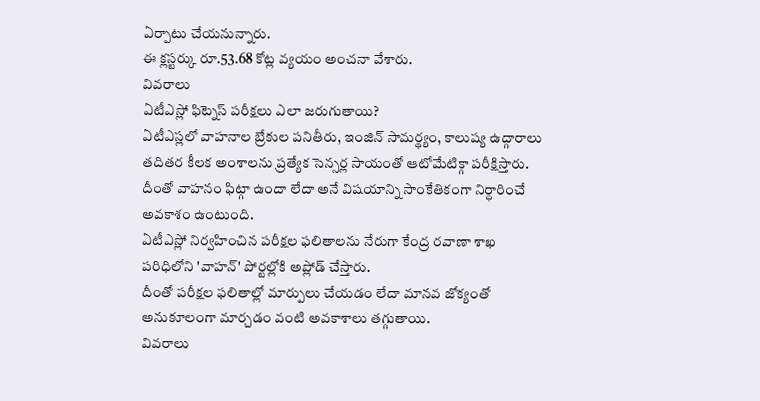ఏర్పాటు చేయనున్నారు.
ఈ క్లస్టర్కు రూ.53.68 కోట్ల వ్యయం అంచనా వేశారు.
వివరాలు
ఏటీఎస్లో ఫిట్నెస్ పరీక్షలు ఎలా జరుగుతాయి?
ఏటీఎస్లలో వాహనాల బ్రేకుల పనితీరు, ఇంజిన్ సామర్థ్యం, కాలుష్య ఉద్గారాలు తదితర కీలక అంశాలను ప్రత్యేక సెన్సర్ల సాయంతో ఆటోమేటిక్గా పరీక్షిస్తారు.
దీంతో వాహనం ఫిట్గా ఉందా లేదా అనే విషయాన్ని సాంకేతికంగా నిర్ధారించే అవకాశం ఉంటుంది.
ఏటీఎస్లో నిర్వహించిన పరీక్షల ఫలితాలను నేరుగా కేంద్ర రవాణా శాఖ పరిధిలోని 'వాహన్' పోర్టల్లోకి అప్లోడ్ చేస్తారు.
దీంతో పరీక్షల ఫలితాల్లో మార్పులు చేయడం లేదా మానవ జోక్యంతో అనుకూలంగా మార్చడం వంటి అవకాశాలు తగ్గుతాయి.
వివరాలు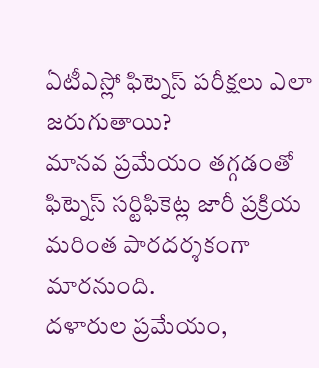ఏటీఎస్లో ఫిట్నెస్ పరీక్షలు ఎలా జరుగుతాయి?
మానవ ప్రమేయం తగ్గడంతో ఫిట్నెస్ సర్టిఫికెట్ల జారీ ప్రక్రియ మరింత పారదర్శకంగా మారనుంది.
దళారుల ప్రమేయం,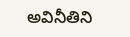అవినీతిని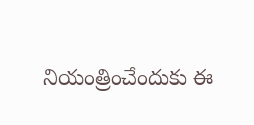నియంత్రించేందుకు ఈ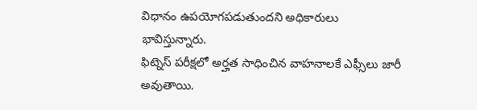విధానం ఉపయోగపడుతుందని అధికారులు భావిస్తున్నారు.
ఫిట్నెస్ పరీక్షలో అర్హత సాధించిన వాహనాలకే ఎఫ్సీలు జారీ అవుతాయి.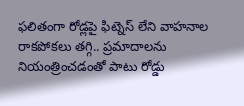ఫలితంగా రోడ్లపై ఫిట్నెస్ లేని వాహనాల రాకపోకలు తగ్గి.. ప్రమాదాలను నియంత్రించడంతో పాటు రోడ్డు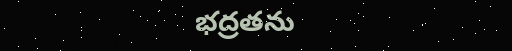భద్రతను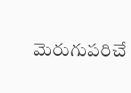మెరుగుపరిచే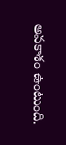అవకాశం ఉంటుంది.